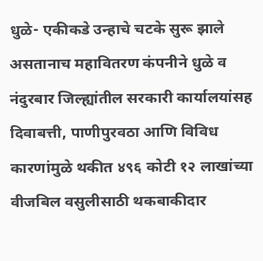धुळे- एकीकडे उन्हाचे चटके सुरू झाले असतानाच महावितरण कंपनीने धुळे व नंदुरबार जिल्ह्यांतील सरकारी कार्यालयांसह दिवाबत्ती, पाणीपुरवठा आणि विविध कारणांमुळे थकीत ४९६ कोटी १२ लाखांच्या वीजबिल वसुलीसाठी थकबाकीदार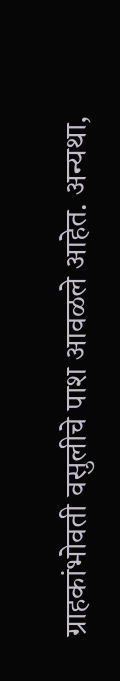ग्राहकांभोवती वसुलीचे पाश आवळले आहेत. अन्यथा,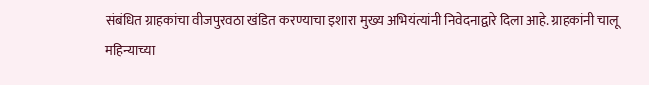संबंधित ग्राहकांचा वीजपुरवठा खंडित करण्याचा इशारा मुख्य अभियंत्यांनी निवेदनाद्वारे दिला आहे. ग्राहकांनी चालू महिन्याच्या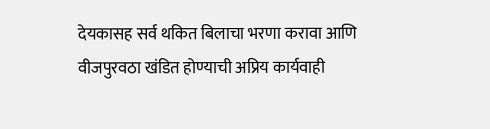देयकासह सर्व थकित बिलाचा भरणा करावा आणि वीजपुरवठा खंडित होण्याची अप्रिय कार्यवाही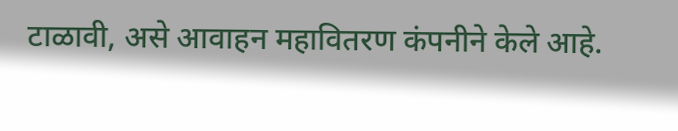टाळावी, असे आवाहन महावितरण कंपनीने केले आहे.